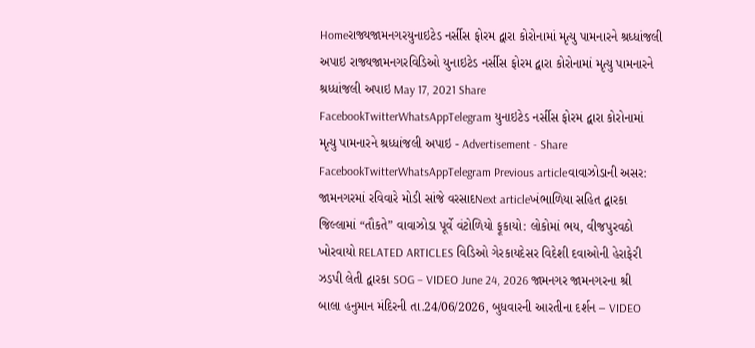Homeરાજ્યજામનગરયુનાઇટેડ નર્સીસ ફોરમ દ્વારા કોરોનામાં મૃત્યુ પામનારને શ્રધ્ધાંજલી અપાઇ રાજ્યજામનગરવિડિઓ યુનાઇટેડ નર્સીસ ફોરમ દ્વારા કોરોનામાં મૃત્યુ પામનારને શ્રધ્ધાંજલી અપાઇ May 17, 2021 Share FacebookTwitterWhatsAppTelegram યુનાઇટેડ નર્સીસ ફોરમ દ્વારા કોરોનામાં મૃત્યુ પામનારને શ્રધ્ધાંજલી અપાઇ - Advertisement - Share FacebookTwitterWhatsAppTelegram Previous articleવાવાઝોડાની અસર: જામનગરમાં રવિવારે મોડી સાંજે વરસાદNext articleખંભાળિયા સહિત દ્વારકા જિલ્લામાં “તૌકતે” વાવાઝોડા પૂર્વે વંટોળિયો ફૂકાયો: લોકોમાં ભય, વીજપુરવઠો ખોરવાયો RELATED ARTICLES વિડિઓ ગેરકાયદેસર વિદેશી દવાઓની હેરાફેરી ઝડપી લેતી દ્વારકા SOG – VIDEO June 24, 2026 જામનગર જામનગરના શ્રી બાલા હનુમાન મંદિરની તા.24/06/2026, બુધવારની આરતીના દર્શન – VIDEO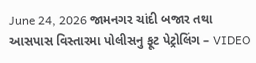June 24, 2026 જામનગર ચાંદી બજાર તથા આસપાસ વિસ્તારમા પોલીસનુ ફૂટ પેટ્રોલિંગ – VIDEO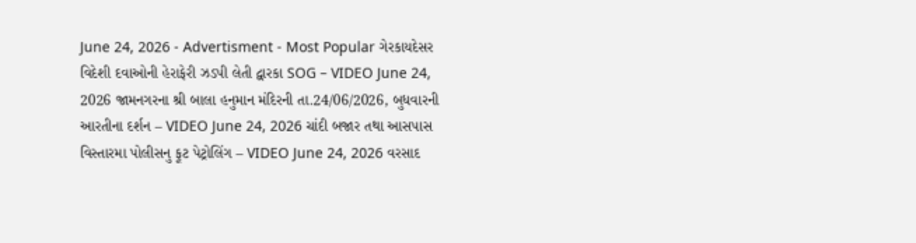June 24, 2026 - Advertisment - Most Popular ગેરકાયદેસર વિદેશી દવાઓની હેરાફેરી ઝડપી લેતી દ્વારકા SOG – VIDEO June 24, 2026 જામનગરના શ્રી બાલા હનુમાન મંદિરની તા.24/06/2026, બુધવારની આરતીના દર્શન – VIDEO June 24, 2026 ચાંદી બજાર તથા આસપાસ વિસ્તારમા પોલીસનુ ફૂટ પેટ્રોલિંગ – VIDEO June 24, 2026 વરસાદ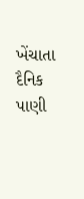ખેંચાતા દૈનિક પાણી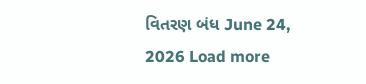વિતરણ બંધ June 24, 2026 Load more